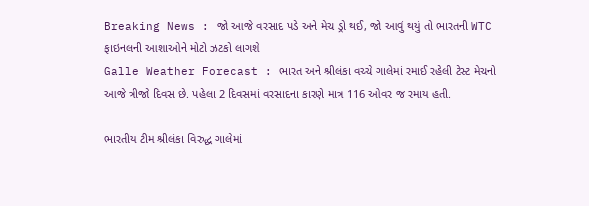Breaking News : જો આજે વરસાદ પડે અને મેચ ડ્રો થઈ, જો આવું થયું તો ભારતની WTC ફાઇનલની આશાઓને મોટો ઝટકો લાગશે
Galle Weather Forecast : ભારત અને શ્રીલંકા વચ્ચે ગાલેમાં રમાઈ રહેલી ટેસ્ટ મેચનો આજે ત્રીજો દિવસ છે. પહેલા 2 દિવસમાં વરસાદના કારણે માત્ર 116 ઓવર જ રમાય હતી.

ભારતીય ટીમ શ્રીલંકા વિરુદ્ધ ગાલેમાં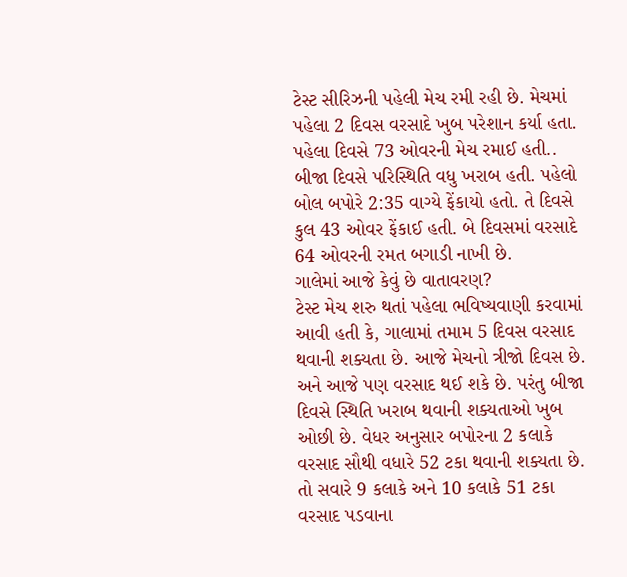ટેસ્ટ સીરિઝની પહેલી મેચ રમી રહી છે. મેચમાં પહેલા 2 દિવસ વરસાદે ખુબ પરેશાન કર્યા હતા. પહેલા દિવસે 73 ઓવરની મેચ રમાઈ હતી.. બીજા દિવસે પરિસ્થિતિ વધુ ખરાબ હતી. પહેલો બોલ બપોરે 2:35 વાગ્યે ફેંકાયો હતો. તે દિવસે કુલ 43 ઓવર ફેંકાઈ હતી. બે દિવસમાં વરસાદે 64 ઓવરની રમત બગાડી નાખી છે.
ગાલેમાં આજે કેવું છે વાતાવરણ?
ટેસ્ટ મેચ શરુ થતાં પહેલા ભવિષ્યવાણી કરવામાં આવી હતી કે, ગાલામાં તમામ 5 દિવસ વરસાદ થવાની શક્યતા છે. આજે મેચનો ત્રીજો દિવસ છે. અને આજે પણ વરસાદ થઈ શકે છે. પરંતુ બીજા દિવસે સ્થિતિ ખરાબ થવાની શક્યતાઓ ખુબ ઓછી છે. વેધર અનુસાર બપોરના 2 કલાકે વરસાદ સૌથી વધારે 52 ટકા થવાની શક્યતા છે. તો સવારે 9 કલાકે અને 10 કલાકે 51 ટકા વરસાદ પડવાના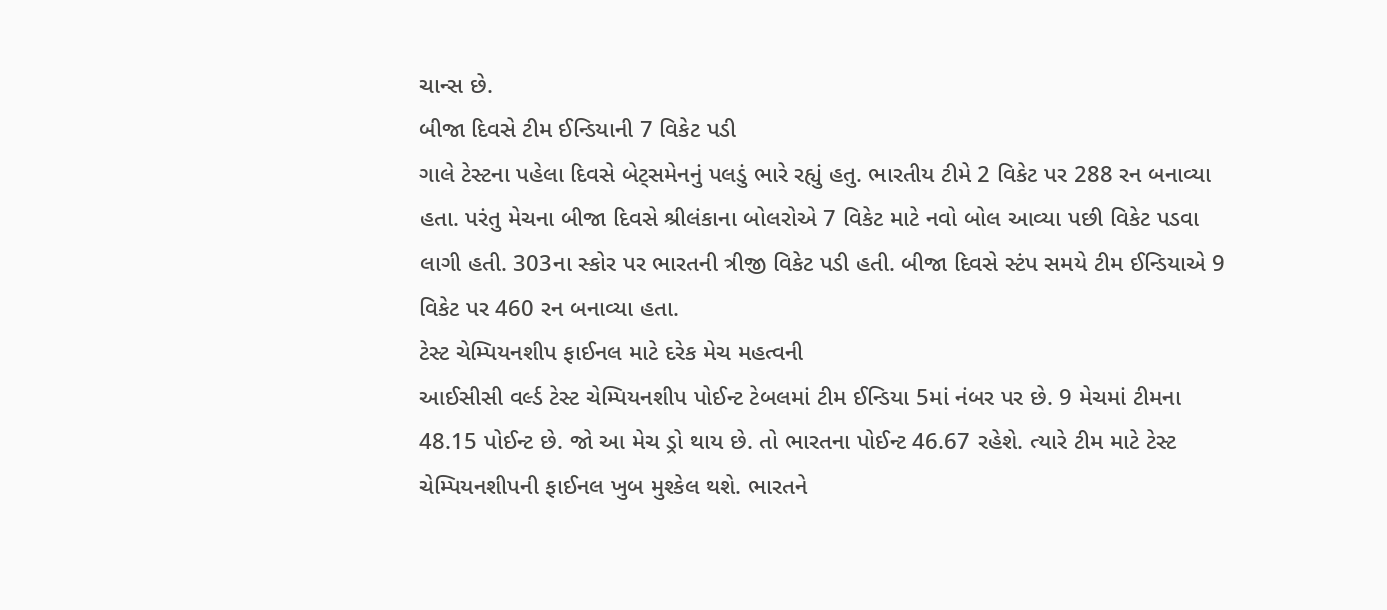ચાન્સ છે.
બીજા દિવસે ટીમ ઈન્ડિયાની 7 વિકેટ પડી
ગાલે ટેસ્ટના પહેલા દિવસે બેટ્સમેનનું પલડું ભારે રહ્યું હતુ. ભારતીય ટીમે 2 વિકેટ પર 288 રન બનાવ્યા હતા. પરંતુ મેચના બીજા દિવસે શ્રીલંકાના બોલરોએ 7 વિકેટ માટે નવો બોલ આવ્યા પછી વિકેટ પડવા લાગી હતી. 303ના સ્કોર પર ભારતની ત્રીજી વિકેટ પડી હતી. બીજા દિવસે સ્ટંપ સમયે ટીમ ઈન્ડિયાએ 9 વિકેટ પર 460 રન બનાવ્યા હતા.
ટેસ્ટ ચેમ્પિયનશીપ ફાઈનલ માટે દરેક મેચ મહત્વની
આઈસીસી વર્લ્ડ ટેસ્ટ ચેમ્પિયનશીપ પોઈન્ટ ટેબલમાં ટીમ ઈન્ડિયા 5માં નંબર પર છે. 9 મેચમાં ટીમના 48.15 પોઈન્ટ છે. જો આ મેચ ડ્રો થાય છે. તો ભારતના પોઈન્ટ 46.67 રહેશે. ત્યારે ટીમ માટે ટેસ્ટ ચેમ્પિયનશીપની ફાઈનલ ખુબ મુશ્કેલ થશે. ભારતને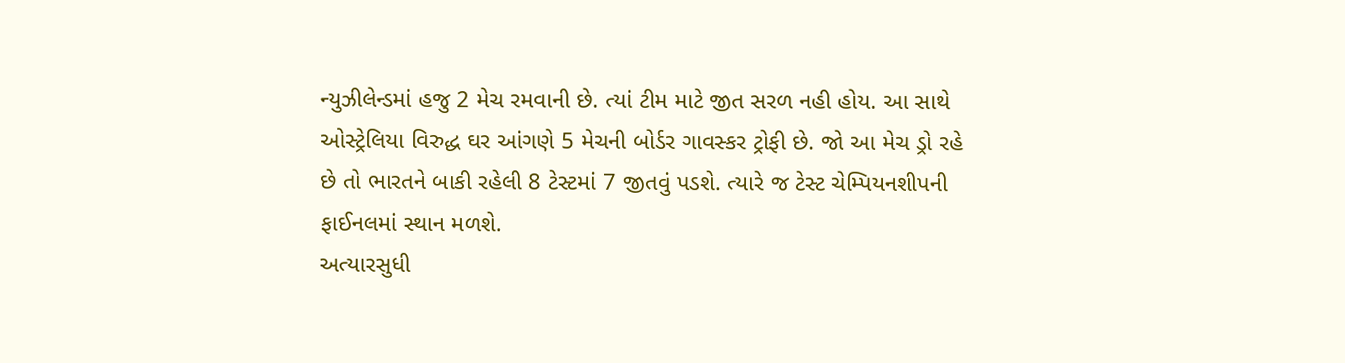ન્યુઝીલેન્ડમાં હજુ 2 મેચ રમવાની છે. ત્યાં ટીમ માટે જીત સરળ નહી હોય. આ સાથે ઓસ્ટ્રેલિયા વિરુદ્ધ ઘર આંગણે 5 મેચની બોર્ડર ગાવસ્કર ટ્રોફી છે. જો આ મેચ ડ્રો રહે છે તો ભારતને બાકી રહેલી 8 ટેસ્ટમાં 7 જીતવું પડશે. ત્યારે જ ટેસ્ટ ચેમ્પિયનશીપની ફાઈનલમાં સ્થાન મળશે.
અત્યારસુધી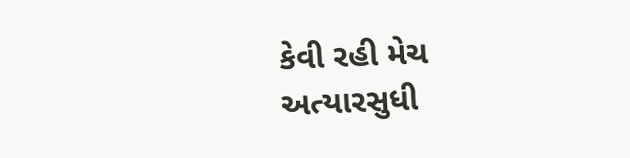કેવી રહી મેચ
અત્યારસુધી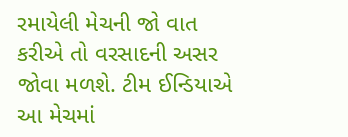રમાયેલી મેચની જો વાત કરીએ તો વરસાદની અસર જોવા મળશે. ટીમ ઈન્ડિયાએ આ મેચમાં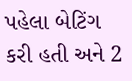પહેલા બેટિંગ કરી હતી અને 2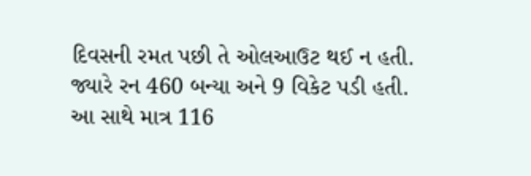દિવસની રમત પછી તે ઓલઆઉટ થઈ ન હતી. જ્યારે રન 460 બન્યા અને 9 વિકેટ પડી હતી. આ સાથે માત્ર 116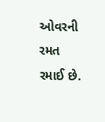ઓવરની રમત રમાઈ છે.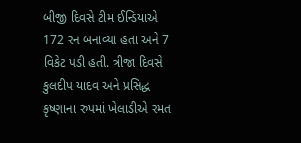બીજી દિવસે ટીમ ઈન્ડિયાએ 172 રન બનાવ્યા હતા અને 7 વિકેટ પડી હતી. ત્રીજા દિવસે કુલદીપ યાદવ અને પ્રસિદ્ધ કૃષ્ણાના રુપમાં ખેલાડીએ રમત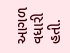આગળ વધારી હતી.